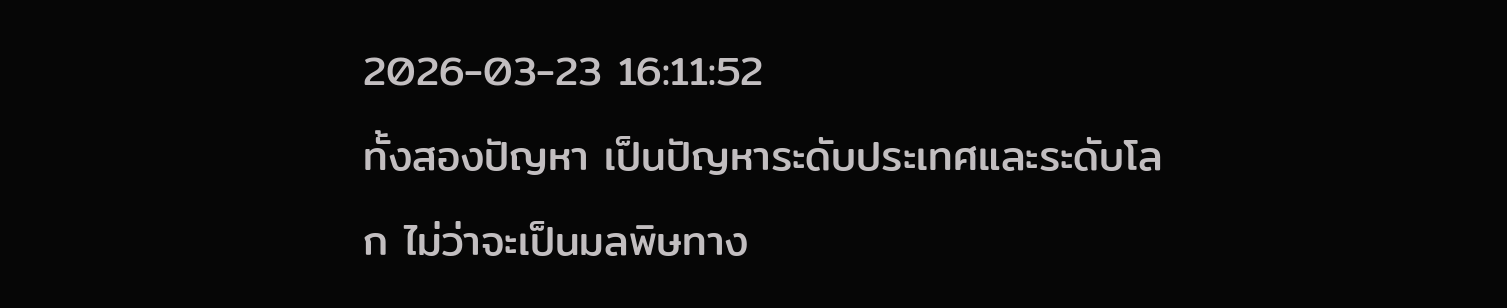2026-03-23 16:11:52
ทั้งสองปัญหา เป็นปัญหาระดับประเทศและระดับโลก ไม่ว่าจะเป็นมลพิษทาง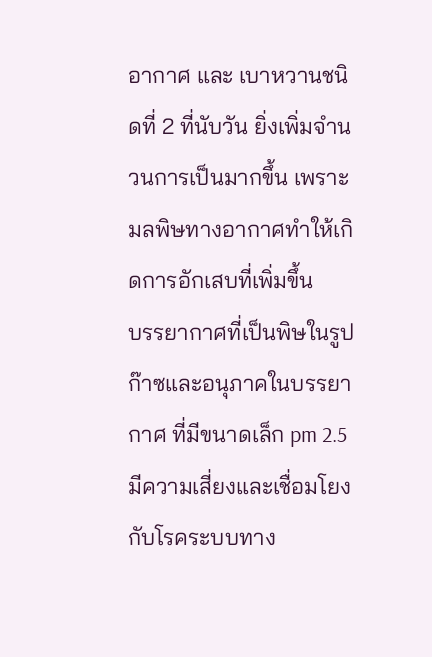อากาศ และ เบาหวานชนิดที่ 2 ที่นับวัน ยิ่งเพิ่มจำนวนการเป็นมากขึ้น เพราะมลพิษทางอากาศทำให้เกิดการอักเสบที่เพิ่มขึ้น
บรรยากาศที่เป็นพิษในรูปก๊าซและอนุภาคในบรรยากาศ ที่มีขนาดเล็ก pm 2.5 มีความเสี่ยงและเชื่อมโยงกับโรคระบบทาง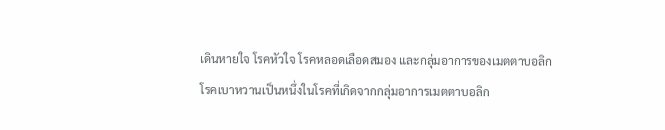เดินหายใจ โรคหัวใจ โรคหลอดเลือดสมอง และกลุ่มอาการของเมตตาบอลิก
โรคเบาหวานเป็นหนึ่งในโรคที่เกิดจากกลุ่มอาการเมตตาบอลิก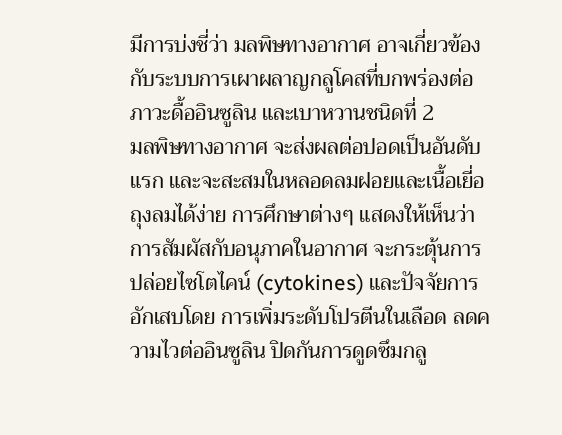มีการบ่งชี่ว่า มลพิษทางอากาศ อาจเกี่ยวข้องกับระบบการเผาผลาญกลูโคสที่บกพร่องต่อภาวะดื้ออินซูลิน และเบาหวานชนิดที่ 2
มลพิษทางอากาศ จะส่งผลต่อปอดเป็นอันดับแรก และจะสะสมในหลอดลมฝอยและเนื้อเยี่อถุงลมได้ง่าย การศึกษาต่างๆ แสดงให้เห็นว่าการสัมผัสกับอนุภาคในอากาศ จะกระตุ้นการปล่อยไซโตไคน์ (cytokines) และปัจจัยการอักเสบโดย การเพิ่มระดับโปรตีนในเลือด ลดความไวต่ออินซูลิน ปิดกันการดูดซึมกลู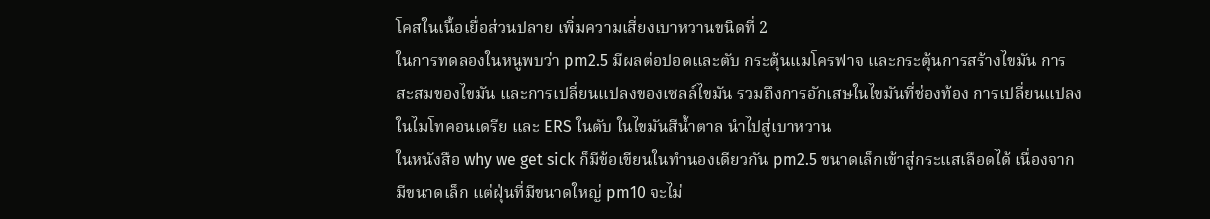โคสในเนื้อเยื่อส่วนปลาย เพิ่มความเสี่ยงเบาหวานขนิดที่ 2
ในการทดลองในหนูพบว่า pm2.5 มีผลต่อปอดและตับ กระตุ้นแมโครฟาจ และกระตุ้นการสร้างไขมัน การสะสมของไขมัน และการเปลี่ยนแปลงของเซลล์ไขมัน รวมถึงการอักเสษในไขมันที่ช่องท้อง การเปลี่ยนแปลงในไมโทคอนเดรีย และ ERS ในตับ ในไขมันสีน้ำตาล นำไปสู่เบาหวาน
ในหนังสือ why we get sick ก็มีข้อเขียนในทำนองเดียวกัน pm2.5 ขนาดเล็กเข้าสู่กระแสเลือดได้ เนื่องจากมีขนาดเล็ก แต่ฝุ่นที่มีขนาดใหญ่ pm10 จะไม่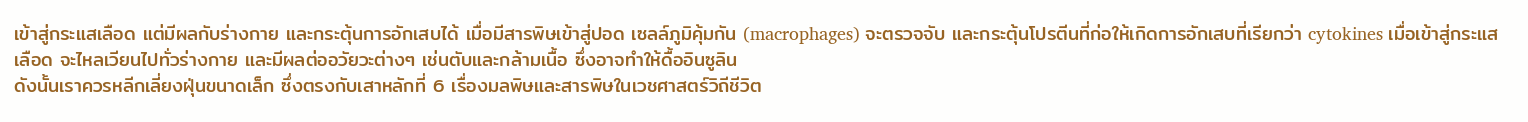เข้าสู่กระแสเลือด แต่มีผลกับร่างกาย และกระตุ้นการอักเสบได้ เมื่อมีสารพิษเข้าสู่ปอด เซลล์ภูมิคุ้มกัน (macrophages) จะตรวจจับ และกระตุ้นโปรตีนที่ก่อให้เกิดการอักเสบที่เรียกว่า cytokines เมื่อเข้าสู่กระแสเลือด จะไหลเวียนไปทั่วร่างกาย และมีผลต่ออวัยวะต่างๆ เช่นตับและกล้ามเนื้อ ซึ่งอาจทำให้ดื้ออินซูลิน
ดังนั้นเราควรหลีกเลี่ยงฝุ่นขนาดเล็ก ซึ่งตรงกับเสาหลักที่ 6 เรื่องมลพิษและสารพิษในเวชศาสตร์วิถีชีวิต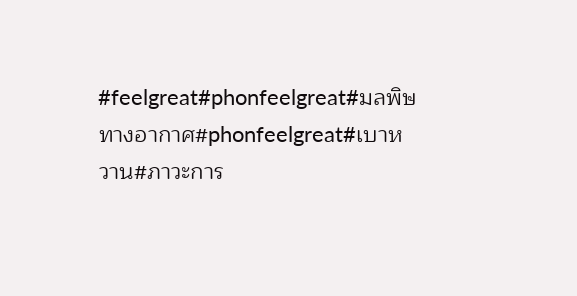#feelgreat#phonfeelgreat#มลพิษทางอากาศ#phonfeelgreat#เบาหวาน#ภาวะการ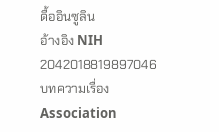ดื้ออินซูลิน
อ้างอิง NIH 2042018819897046 บทความเรื่อง Association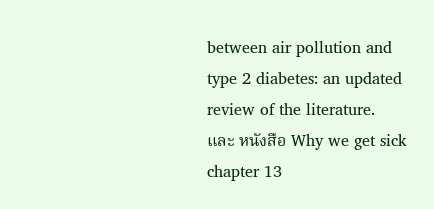between air pollution and type 2 diabetes: an updated review of the literature.
และ หนังสือ Why we get sick chapter 13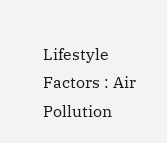Lifestyle Factors : Air Pollution